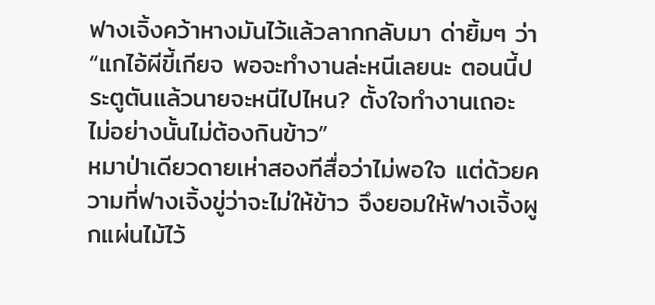ฟางเจิ้งคว้าหางมันไว้แล้วลากกลับมา ด่ายิ้มๆ ว่า “แกไอ้ผีขี้เกียจ พอจะทำงานล่ะหนีเลยนะ ตอนนี้ประตูตันแล้วนายจะหนีไปไหน? ตั้งใจทำงานเถอะ ไม่อย่างนั้นไม่ต้องกินข้าว”
หมาป่าเดียวดายเห่าสองทีสื่อว่าไม่พอใจ แต่ด้วยความที่ฟางเจิ้งขู่ว่าจะไม่ให้ข้าว จึงยอมให้ฟางเจิ้งผูกแผ่นไม้ไว้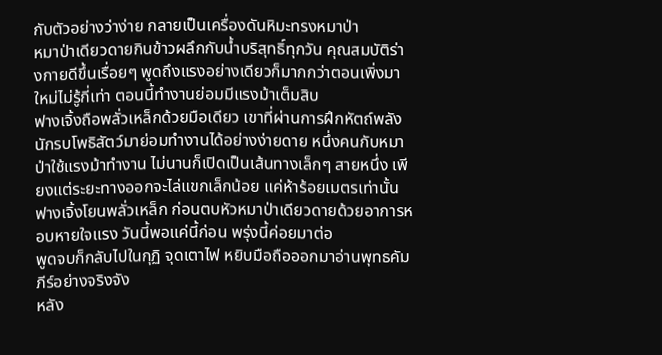กับตัวอย่างว่าง่าย กลายเป็นเครื่องดันหิมะทรงหมาป่า
หมาป่าเดียวดายกินข้าวผลึกกับน้ำบริสุทธิ์ทุกวัน คุณสมบัติร่างกายดีขึ้นเรื่อยๆ พูดถึงแรงอย่างเดียวก็มากกว่าตอนเพิ่งมาใหม่ไม่รู้กี่เท่า ตอนนี้ทำงานย่อมมีแรงม้าเต็มสิบ
ฟางเจิ้งถือพลั่วเหล็กด้วยมือเดียว เขาที่ผ่านการฝึกหัตถ์พลังนักรบโพธิสัตว์มาย่อมทำงานได้อย่างง่ายดาย หนึ่งคนกับหมาป่าใช้แรงม้าทำงาน ไม่นานก็เปิดเป็นเส้นทางเล็กๆ สายหนึ่ง เพียงแต่ระยะทางออกจะไล่แขกเล็กน้อย แค่ห้าร้อยเมตรเท่านั้น
ฟางเจิ้งโยนพลั่วเหล็ก ก่อนตบหัวหมาป่าเดียวดายด้วยอาการหอบหายใจแรง วันนี้พอแค่นี้ก่อน พรุ่งนี้ค่อยมาต่อ
พูดจบก็กลับไปในกุฏิ จุดเตาไฟ หยิบมือถือออกมาอ่านพุทธคัมภีร์อย่างจริงจัง
หลัง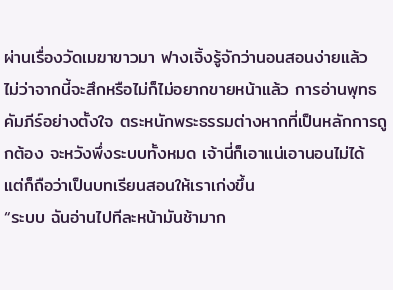ผ่านเรื่องวัดเมฆาขาวมา ฟางเจิ้งรู้จักว่านอนสอนง่ายแล้ว ไม่ว่าจากนี้จะสึกหรือไม่ก็ไม่อยากขายหน้าแล้ว การอ่านพุทธคัมภีร์อย่างตั้งใจ ตระหนักพระธรรมต่างหากที่เป็นหลักการถูกต้อง จะหวังพึ่งระบบทั้งหมด เจ้านี่ก็เอาแน่เอานอนไม่ได้ แต่ก็ถือว่าเป็นบทเรียนสอนให้เราเก่งขึ้น
“ระบบ ฉันอ่านไปทีละหน้ามันช้ามาก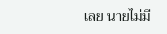เลย นายไม่มี